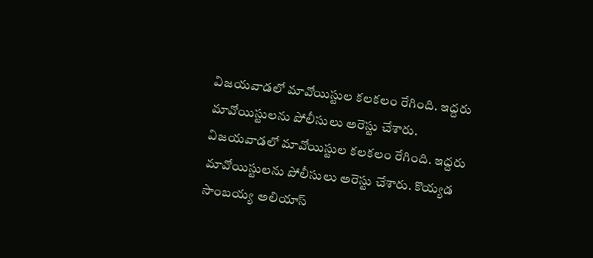విజయవాడలో మావోయిస్టుల కలకలం రేగింది. ఇద్దరు మావోయిస్టులను పోలీసులు అరెస్టు చేశారు.
విజయవాడలో మావోయిస్టుల కలకలం రేగింది. ఇద్దరు మావోయిస్టులను పోలీసులు అరెస్టు చేశారు. కొయ్యడ సాంబయ్య అలియాస్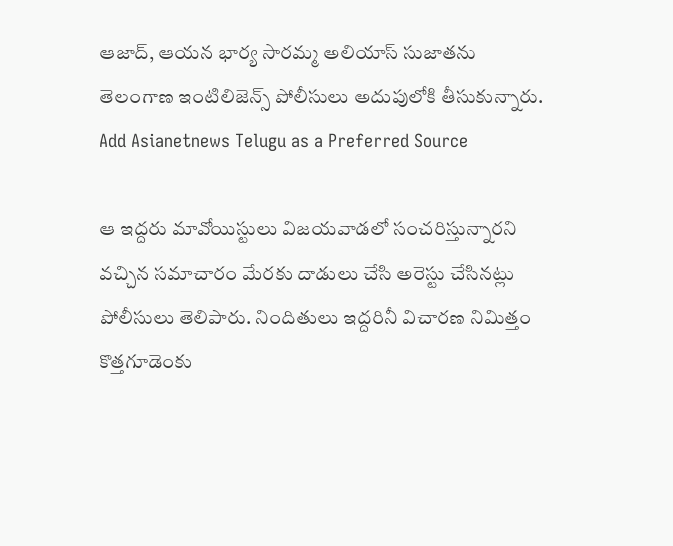ఆజాద్, ఆయన భార్య సారమ్మ అలియాస్ సుజాతను తెలంగాణ ఇంటిలిజెన్స్ పోలీసులు అదుపులోకి తీసుకున్నారు.
Add Asianetnews Telugu as a Preferred Source

ఆ ఇద్దరు మావోయిస్టులు విజయవాడలో సంచరిస్తున్నారని వచ్చిన సమాచారం మేరకు దాడులు చేసి అరెస్టు చేసినట్లు పోలీసులు తెలిపారు. నిందితులు ఇద్దరినీ విచారణ నిమిత్తం కొత్తగూడెంకు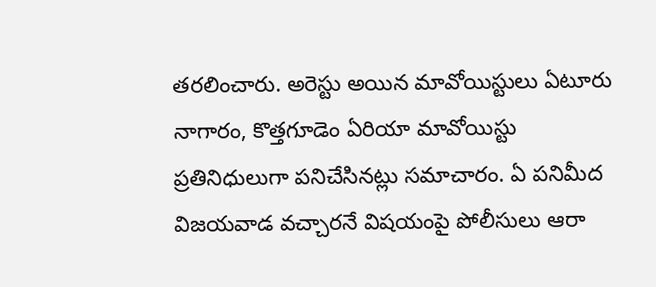తరలించారు. అరెస్టు అయిన మావోయిస్టులు ఏటూరు నాగారం, కొత్తగూడెం ఏరియా మావోయిస్టు ప్రతినిధులుగా పనిచేసినట్లు సమాచారం. ఏ పనిమీద విజయవాడ వచ్చారనే విషయంపై పోలీసులు ఆరా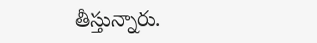తీస్తున్నారు.